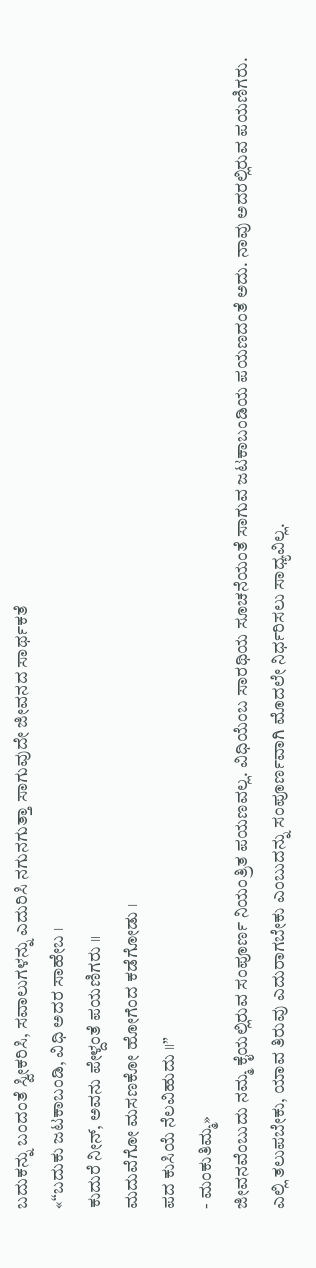ಬದುಕನ್ನು ಬಂದಂತೆ ಸ್ವೀಕರಿಸಿ, ಸವಾಲುಗಳನ್ನು ಎದುರಿಸಿ ನಗುನಗುತ್ತಾ ಸಾಗುವುದೇ ಜೀವನದ ಸಾರ್ಥಕತೆ
«“ಬದುಕು ಜಟಕಾಬಂಡಿ, ವಿಧಿ ಅದರ ಸಾಹೇಬ ।
ಕುದುರೆ ನೀನ್, ಅವನು ಪೇಳ್ದಂತೆ ಪಯಣಿಗರು ॥
ಮದುವೆಗೋ ಮಸಣಕೋ ಹೋಗೆಂದ ಕಡೆಗೋಡು ।
ಪದ ಕುಸಿಯೆ ನೆಲವಿಹುದು ॥”
- ಮಂಕುತಿಮ್ಮ»
ಜೀವನವೆಂಬುದು ನಮ್ಮ ಕೈಯಲ್ಲಿರುವ ಸಂಪೂರ್ಣ ನಿಯಂತ್ರಿತ ಪಯಣವಲ್ಲ. ವಿಧಿಯೆಂಬ ಸಾರಥಿಯ ಸೂಚನೆಯಂತೆ ಸಾಗುವ ಜಟಕಾಬಂಡಿಯ ಪಯಣದಂತೆ ಅದು. ನಾವು ಅದರಲ್ಲಿರುವ ಪಯಣಿಗರು. ಎಲ್ಲಿ ತಲುಪಬೇಕು, ಯಾವ ತಿರುವು ಎದುರಾಗಬೇಕು ಎಂಬುದನ್ನು ಸಂಪೂರ್ಣವಾಗಿ ಮೊದಲೇ ನಿರ್ಧರಿಸಲು ಸಾಧ್ಯವಿಲ್ಲ.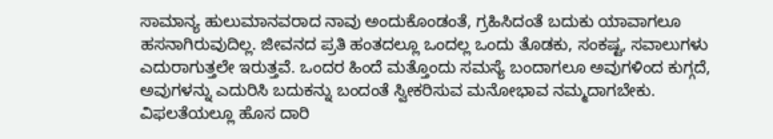ಸಾಮಾನ್ಯ ಹುಲುಮಾನವರಾದ ನಾವು ಅಂದುಕೊಂಡಂತೆ, ಗ್ರಹಿಸಿದಂತೆ ಬದುಕು ಯಾವಾಗಲೂ ಹಸನಾಗಿರುವುದಿಲ್ಲ. ಜೀವನದ ಪ್ರತಿ ಹಂತದಲ್ಲೂ ಒಂದಲ್ಲ ಒಂದು ತೊಡಕು, ಸಂಕಷ್ಟ, ಸವಾಲುಗಳು ಎದುರಾಗುತ್ತಲೇ ಇರುತ್ತವೆ. ಒಂದರ ಹಿಂದೆ ಮತ್ತೊಂದು ಸಮಸ್ಯೆ ಬಂದಾಗಲೂ ಅವುಗಳಿಂದ ಕುಗ್ಗದೆ, ಅವುಗಳನ್ನು ಎದುರಿಸಿ ಬದುಕನ್ನು ಬಂದಂತೆ ಸ್ವೀಕರಿಸುವ ಮನೋಭಾವ ನಮ್ಮದಾಗಬೇಕು.
ವಿಫಲತೆಯಲ್ಲೂ ಹೊಸ ದಾರಿ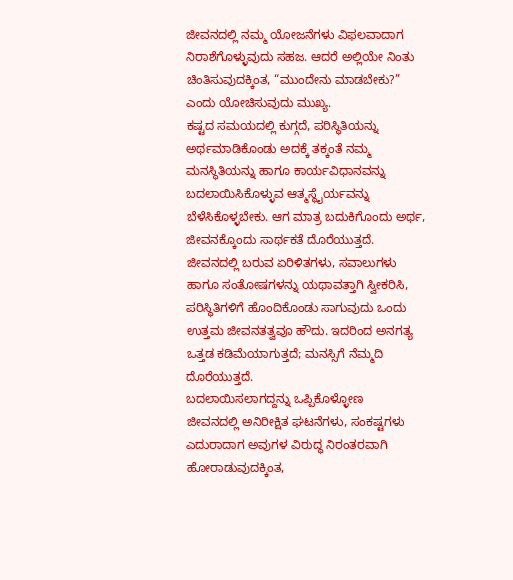ಜೀವನದಲ್ಲಿ ನಮ್ಮ ಯೋಜನೆಗಳು ವಿಫಲವಾದಾಗ ನಿರಾಶೆಗೊಳ್ಳುವುದು ಸಹಜ. ಆದರೆ ಅಲ್ಲಿಯೇ ನಿಂತು ಚಿಂತಿಸುವುದಕ್ಕಿಂತ, “ಮುಂದೇನು ಮಾಡಬೇಕು?” ಎಂದು ಯೋಚಿಸುವುದು ಮುಖ್ಯ.
ಕಷ್ಟದ ಸಮಯದಲ್ಲಿ ಕುಗ್ಗದೆ, ಪರಿಸ್ಥಿತಿಯನ್ನು ಅರ್ಥಮಾಡಿಕೊಂಡು ಅದಕ್ಕೆ ತಕ್ಕಂತೆ ನಮ್ಮ ಮನಸ್ಥಿತಿಯನ್ನು ಹಾಗೂ ಕಾರ್ಯವಿಧಾನವನ್ನು ಬದಲಾಯಿಸಿಕೊಳ್ಳುವ ಆತ್ಮಸ್ಥೈರ್ಯವನ್ನು ಬೆಳೆಸಿಕೊಳ್ಳಬೇಕು. ಆಗ ಮಾತ್ರ ಬದುಕಿಗೊಂದು ಅರ್ಥ, ಜೀವನಕ್ಕೊಂದು ಸಾರ್ಥಕತೆ ದೊರೆಯುತ್ತದೆ.
ಜೀವನದಲ್ಲಿ ಬರುವ ಏರಿಳಿತಗಳು, ಸವಾಲುಗಳು ಹಾಗೂ ಸಂತೋಷಗಳನ್ನು ಯಥಾವತ್ತಾಗಿ ಸ್ವೀಕರಿಸಿ, ಪರಿಸ್ಥಿತಿಗಳಿಗೆ ಹೊಂದಿಕೊಂಡು ಸಾಗುವುದು ಒಂದು ಉತ್ತಮ ಜೀವನತತ್ವವೂ ಹೌದು. ಇದರಿಂದ ಅನಗತ್ಯ ಒತ್ತಡ ಕಡಿಮೆಯಾಗುತ್ತದೆ; ಮನಸ್ಸಿಗೆ ನೆಮ್ಮದಿ ದೊರೆಯುತ್ತದೆ.
ಬದಲಾಯಿಸಲಾಗದ್ದನ್ನು ಒಪ್ಪಿಕೊಳ್ಳೋಣ
ಜೀವನದಲ್ಲಿ ಅನಿರೀಕ್ಷಿತ ಘಟನೆಗಳು, ಸಂಕಷ್ಟಗಳು ಎದುರಾದಾಗ ಅವುಗಳ ವಿರುದ್ಧ ನಿರಂತರವಾಗಿ ಹೋರಾಡುವುದಕ್ಕಿಂತ,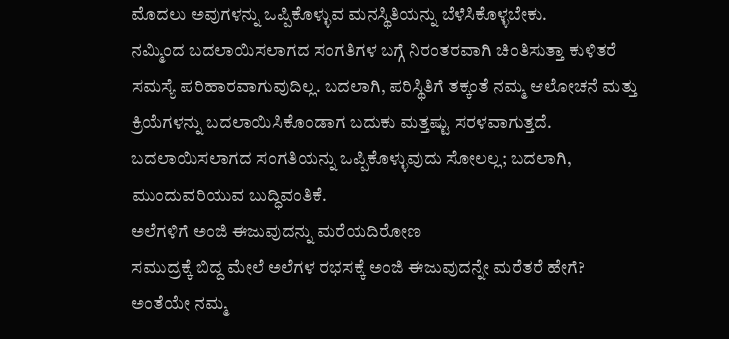ಮೊದಲು ಅವುಗಳನ್ನು ಒಪ್ಪಿಕೊಳ್ಳುವ ಮನಸ್ಥಿತಿಯನ್ನು ಬೆಳೆಸಿಕೊಳ್ಳಬೇಕು.
ನಮ್ಮಿಂದ ಬದಲಾಯಿಸಲಾಗದ ಸಂಗತಿಗಳ ಬಗ್ಗೆ ನಿರಂತರವಾಗಿ ಚಿಂತಿಸುತ್ತಾ ಕುಳಿತರೆ ಸಮಸ್ಯೆ ಪರಿಹಾರವಾಗುವುದಿಲ್ಲ. ಬದಲಾಗಿ, ಪರಿಸ್ಥಿತಿಗೆ ತಕ್ಕಂತೆ ನಮ್ಮ ಆಲೋಚನೆ ಮತ್ತು ಕ್ರಿಯೆಗಳನ್ನು ಬದಲಾಯಿಸಿಕೊಂಡಾಗ ಬದುಕು ಮತ್ತಷ್ಟು ಸರಳವಾಗುತ್ತದೆ.
ಬದಲಾಯಿಸಲಾಗದ ಸಂಗತಿಯನ್ನು ಒಪ್ಪಿಕೊಳ್ಳುವುದು ಸೋಲಲ್ಲ; ಬದಲಾಗಿ, ಮುಂದುವರಿಯುವ ಬುದ್ಧಿವಂತಿಕೆ.
ಅಲೆಗಳಿಗೆ ಅಂಜಿ ಈಜುವುದನ್ನು ಮರೆಯದಿರೋಣ
ಸಮುದ್ರಕ್ಕೆ ಬಿದ್ದ ಮೇಲೆ ಅಲೆಗಳ ರಭಸಕ್ಕೆ ಅಂಜಿ ಈಜುವುದನ್ನೇ ಮರೆತರೆ ಹೇಗೆ?
ಅಂತೆಯೇ ನಮ್ಮ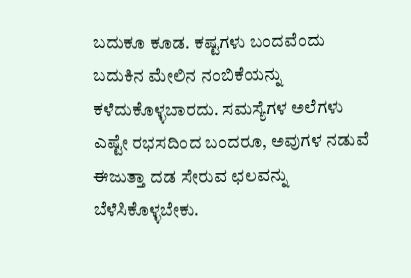ಬದುಕೂ ಕೂಡ. ಕಷ್ಟಗಳು ಬಂದವೆಂದು ಬದುಕಿನ ಮೇಲಿನ ನಂಬಿಕೆಯನ್ನು ಕಳೆದುಕೊಳ್ಳಬಾರದು. ಸಮಸ್ಯೆಗಳ ಅಲೆಗಳು ಎಷ್ಟೇ ರಭಸದಿಂದ ಬಂದರೂ, ಅವುಗಳ ನಡುವೆ ಈಜುತ್ತಾ ದಡ ಸೇರುವ ಛಲವನ್ನು ಬೆಳೆಸಿಕೊಳ್ಳಬೇಕು.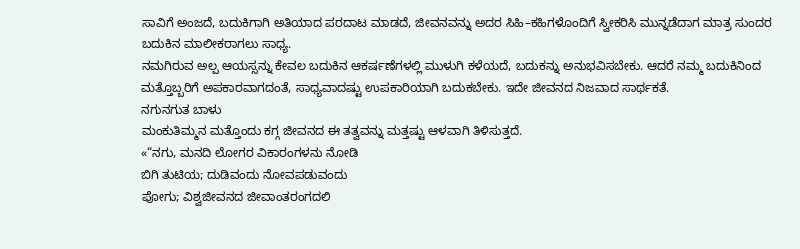ಸಾವಿಗೆ ಅಂಜದೆ, ಬದುಕಿಗಾಗಿ ಅತಿಯಾದ ಪರದಾಟ ಮಾಡದೆ, ಜೀವನವನ್ನು ಅದರ ಸಿಹಿ–ಕಹಿಗಳೊಂದಿಗೆ ಸ್ವೀಕರಿಸಿ ಮುನ್ನಡೆದಾಗ ಮಾತ್ರ ಸುಂದರ ಬದುಕಿನ ಮಾಲೀಕರಾಗಲು ಸಾಧ್ಯ.
ನಮಗಿರುವ ಅಲ್ಪ ಆಯಸ್ಸನ್ನು ಕೇವಲ ಬದುಕಿನ ಆಕರ್ಷಣೆಗಳಲ್ಲಿ ಮುಳುಗಿ ಕಳೆಯದೆ, ಬದುಕನ್ನು ಅನುಭವಿಸಬೇಕು. ಆದರೆ ನಮ್ಮ ಬದುಕಿನಿಂದ ಮತ್ತೊಬ್ಬರಿಗೆ ಅಪಕಾರವಾಗದಂತೆ, ಸಾಧ್ಯವಾದಷ್ಟು ಉಪಕಾರಿಯಾಗಿ ಬದುಕಬೇಕು. ಇದೇ ಜೀವನದ ನಿಜವಾದ ಸಾರ್ಥಕತೆ.
ನಗುನಗುತ ಬಾಳು
ಮಂಕುತಿಮ್ಮನ ಮತ್ತೊಂದು ಕಗ್ಗ ಜೀವನದ ಈ ತತ್ವವನ್ನು ಮತ್ತಷ್ಟು ಆಳವಾಗಿ ತಿಳಿಸುತ್ತದೆ.
«“ನಗು, ಮನದಿ ಲೋಗರ ವಿಕಾರಂಗಳನು ನೋಡಿ
ಬಿಗಿ ತುಟಿಯ; ದುಡಿವಂದು ನೋವಪಡುವಂದು
ಪೋಗು; ವಿಶ್ವಜೀವನದ ಜೀವಾಂತರಂಗದಲಿ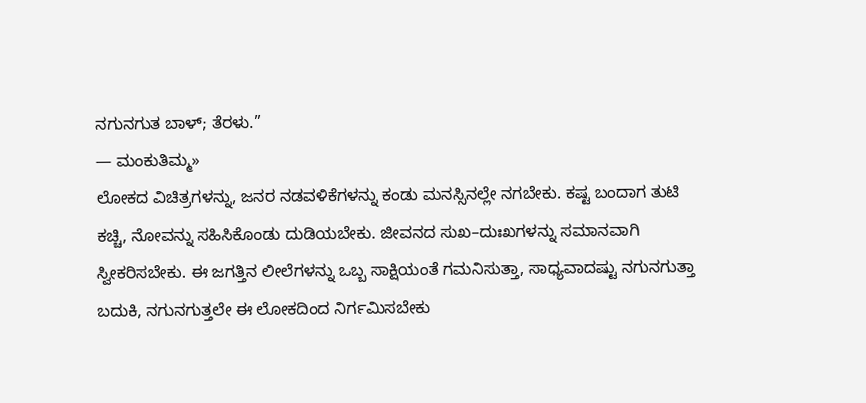ನಗುನಗುತ ಬಾಳ್; ತೆರಳು.”
— ಮಂಕುತಿಮ್ಮ»
ಲೋಕದ ವಿಚಿತ್ರಗಳನ್ನು, ಜನರ ನಡವಳಿಕೆಗಳನ್ನು ಕಂಡು ಮನಸ್ಸಿನಲ್ಲೇ ನಗಬೇಕು. ಕಷ್ಟ ಬಂದಾಗ ತುಟಿ ಕಚ್ಚಿ, ನೋವನ್ನು ಸಹಿಸಿಕೊಂಡು ದುಡಿಯಬೇಕು. ಜೀವನದ ಸುಖ–ದುಃಖಗಳನ್ನು ಸಮಾನವಾಗಿ ಸ್ವೀಕರಿಸಬೇಕು. ಈ ಜಗತ್ತಿನ ಲೀಲೆಗಳನ್ನು ಒಬ್ಬ ಸಾಕ್ಷಿಯಂತೆ ಗಮನಿಸುತ್ತಾ, ಸಾಧ್ಯವಾದಷ್ಟು ನಗುನಗುತ್ತಾ ಬದುಕಿ, ನಗುನಗುತ್ತಲೇ ಈ ಲೋಕದಿಂದ ನಿರ್ಗಮಿಸಬೇಕು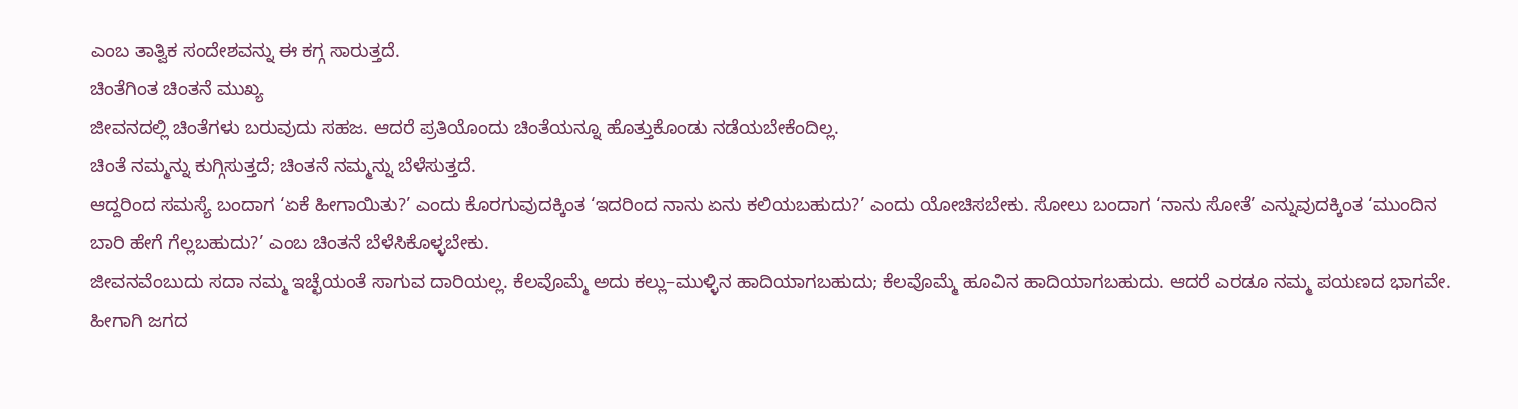ಎಂಬ ತಾತ್ವಿಕ ಸಂದೇಶವನ್ನು ಈ ಕಗ್ಗ ಸಾರುತ್ತದೆ.
ಚಿಂತೆಗಿಂತ ಚಿಂತನೆ ಮುಖ್ಯ
ಜೀವನದಲ್ಲಿ ಚಿಂತೆಗಳು ಬರುವುದು ಸಹಜ. ಆದರೆ ಪ್ರತಿಯೊಂದು ಚಿಂತೆಯನ್ನೂ ಹೊತ್ತುಕೊಂಡು ನಡೆಯಬೇಕೆಂದಿಲ್ಲ.
ಚಿಂತೆ ನಮ್ಮನ್ನು ಕುಗ್ಗಿಸುತ್ತದೆ; ಚಿಂತನೆ ನಮ್ಮನ್ನು ಬೆಳೆಸುತ್ತದೆ.
ಆದ್ದರಿಂದ ಸಮಸ್ಯೆ ಬಂದಾಗ ‘ಏಕೆ ಹೀಗಾಯಿತು?’ ಎಂದು ಕೊರಗುವುದಕ್ಕಿಂತ ‘ಇದರಿಂದ ನಾನು ಏನು ಕಲಿಯಬಹುದು?’ ಎಂದು ಯೋಚಿಸಬೇಕು. ಸೋಲು ಬಂದಾಗ ‘ನಾನು ಸೋತೆ’ ಎನ್ನುವುದಕ್ಕಿಂತ ‘ಮುಂದಿನ ಬಾರಿ ಹೇಗೆ ಗೆಲ್ಲಬಹುದು?’ ಎಂಬ ಚಿಂತನೆ ಬೆಳೆಸಿಕೊಳ್ಳಬೇಕು.
ಜೀವನವೆಂಬುದು ಸದಾ ನಮ್ಮ ಇಚ್ಛೆಯಂತೆ ಸಾಗುವ ದಾರಿಯಲ್ಲ. ಕೆಲವೊಮ್ಮೆ ಅದು ಕಲ್ಲು–ಮುಳ್ಳಿನ ಹಾದಿಯಾಗಬಹುದು; ಕೆಲವೊಮ್ಮೆ ಹೂವಿನ ಹಾದಿಯಾಗಬಹುದು. ಆದರೆ ಎರಡೂ ನಮ್ಮ ಪಯಣದ ಭಾಗವೇ.
ಹೀಗಾಗಿ ಜಗದ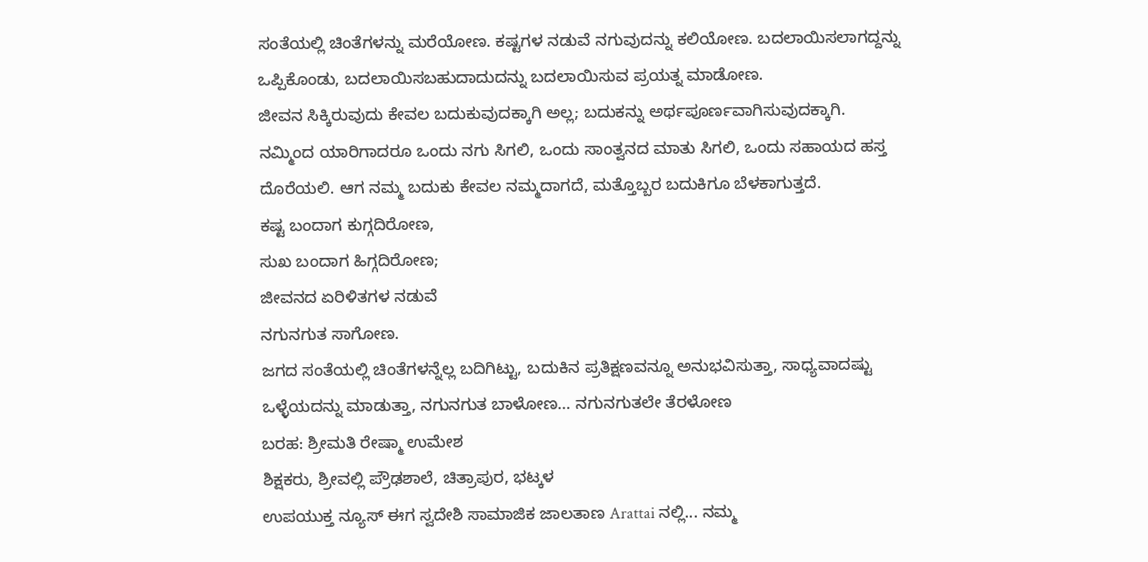ಸಂತೆಯಲ್ಲಿ ಚಿಂತೆಗಳನ್ನು ಮರೆಯೋಣ. ಕಷ್ಟಗಳ ನಡುವೆ ನಗುವುದನ್ನು ಕಲಿಯೋಣ. ಬದಲಾಯಿಸಲಾಗದ್ದನ್ನು ಒಪ್ಪಿಕೊಂಡು, ಬದಲಾಯಿಸಬಹುದಾದುದನ್ನು ಬದಲಾಯಿಸುವ ಪ್ರಯತ್ನ ಮಾಡೋಣ.
ಜೀವನ ಸಿಕ್ಕಿರುವುದು ಕೇವಲ ಬದುಕುವುದಕ್ಕಾಗಿ ಅಲ್ಲ; ಬದುಕನ್ನು ಅರ್ಥಪೂರ್ಣವಾಗಿಸುವುದಕ್ಕಾಗಿ.
ನಮ್ಮಿಂದ ಯಾರಿಗಾದರೂ ಒಂದು ನಗು ಸಿಗಲಿ, ಒಂದು ಸಾಂತ್ವನದ ಮಾತು ಸಿಗಲಿ, ಒಂದು ಸಹಾಯದ ಹಸ್ತ ದೊರೆಯಲಿ. ಆಗ ನಮ್ಮ ಬದುಕು ಕೇವಲ ನಮ್ಮದಾಗದೆ, ಮತ್ತೊಬ್ಬರ ಬದುಕಿಗೂ ಬೆಳಕಾಗುತ್ತದೆ.
ಕಷ್ಟ ಬಂದಾಗ ಕುಗ್ಗದಿರೋಣ,
ಸುಖ ಬಂದಾಗ ಹಿಗ್ಗದಿರೋಣ;
ಜೀವನದ ಏರಿಳಿತಗಳ ನಡುವೆ
ನಗುನಗುತ ಸಾಗೋಣ.
ಜಗದ ಸಂತೆಯಲ್ಲಿ ಚಿಂತೆಗಳನ್ನೆಲ್ಲ ಬದಿಗಿಟ್ಟು, ಬದುಕಿನ ಪ್ರತಿಕ್ಷಣವನ್ನೂ ಅನುಭವಿಸುತ್ತಾ, ಸಾಧ್ಯವಾದಷ್ಟು ಒಳ್ಳೆಯದನ್ನು ಮಾಡುತ್ತಾ, ನಗುನಗುತ ಬಾಳೋಣ… ನಗುನಗುತಲೇ ತೆರಳೋಣ
ಬರಹ: ಶ್ರೀಮತಿ ರೇಷ್ಮಾ ಉಮೇಶ
ಶಿಕ್ಷಕರು, ಶ್ರೀವಲ್ಲಿ ಪ್ರೌಢಶಾಲೆ, ಚಿತ್ರಾಪುರ, ಭಟ್ಕಳ
ಉಪಯುಕ್ತ ನ್ಯೂಸ್ ಈಗ ಸ್ವದೇಶಿ ಸಾಮಾಜಿಕ ಜಾಲತಾಣ Arattai ನಲ್ಲಿ... ನಮ್ಮ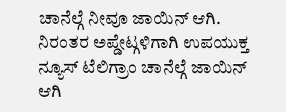ಚಾನೆಲ್ಗೆ ನೀವೂ ಜಾಯಿನ್ ಆಗಿ.
ನಿರಂತರ ಅಪ್ಡೇಟ್ಗಳಿಗಾಗಿ ಉಪಯುಕ್ತ ನ್ಯೂಸ್ ಟೆಲಿಗ್ರಾಂ ಚಾನೆಲ್ಗೆ ಜಾಯಿನ್ ಆಗಿ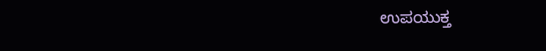ಉಪಯುಕ್ತ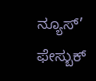ನ್ಯೂಸ್’ ಫೇಸ್ಬುಕ್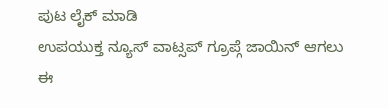ಪುಟ ಲೈಕ್ ಮಾಡಿ
ಉಪಯುಕ್ತ ನ್ಯೂಸ್ ವಾಟ್ಸಪ್ ಗ್ರೂಪ್ಗೆ ಜಾಯಿನ್ ಆಗಲು ಈ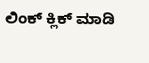ಲಿಂಕ್ ಕ್ಲಿಕ್ ಮಾಡಿ